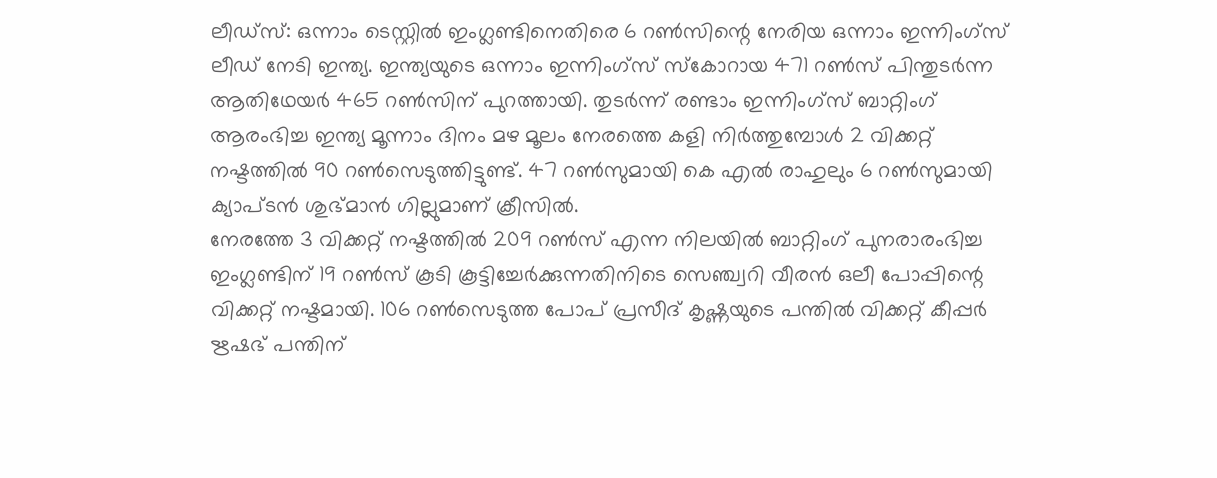ലീഡ്സ്: ഒന്നാം ടെസ്റ്റിൽ ഇംഗ്ലണ്ടിനെതിരെ 6 റൺസിന്റെ നേരിയ ഒന്നാം ഇന്നിംഗ്സ് ലീഡ് നേടി ഇന്ത്യ. ഇന്ത്യയുടെ ഒന്നാം ഇന്നിംഗ്സ് സ്കോറായ 471 റൺസ് പിന്തുടർന്ന ആതിഥേയർ 465 റൺസിന് പുറത്തായി. തുടർന്ന് രണ്ടാം ഇന്നിംഗ്സ് ബാറ്റിംഗ് ആരംഭിച്ച ഇന്ത്യ മൂന്നാം ദിനം മഴ മൂലം നേരത്തെ കളി നിർത്തുമ്പോൾ 2 വിക്കറ്റ് നഷ്ടത്തിൽ 90 റൺസെടുത്തിട്ടുണ്ട്. 47 റൺസുമായി കെ എൽ രാഹുലും 6 റൺസുമായി ക്യാപ്ടൻ ശുഭ്മാൻ ഗില്ലുമാണ് ക്രീസിൽ.
നേരത്തേ 3 വിക്കറ്റ് നഷ്ടത്തിൽ 209 റൺസ് എന്ന നിലയിൽ ബാറ്റിംഗ് പുനരാരംഭിച്ച ഇംഗ്ലണ്ടിന് 19 റൺസ് കൂടി കൂട്ടിച്ചേർക്കുന്നതിനിടെ സെഞ്ച്വറി വീരൻ ഒലീ പോപ്പിന്റെ വിക്കറ്റ് നഷ്ടമായി. 106 റൺസെടുത്ത പോപ് പ്രസീദ് കൃഷ്ണയുടെ പന്തിൽ വിക്കറ്റ് കീപ്പർ ഋഷഭ് പന്തിന്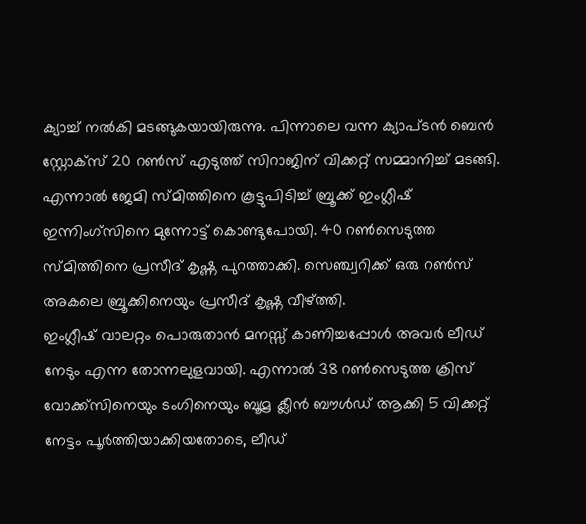ക്യാച്ച് നൽകി മടങ്ങുകയായിരുന്നു. പിന്നാലെ വന്ന ക്യാപ്ടൻ ബെൻ സ്റ്റോക്സ് 20 റൺസ് എടുത്ത് സിറാജിന് വിക്കറ്റ് സമ്മാനിച്ച് മടങ്ങി. എന്നാൽ ജേമി സ്മിത്തിനെ കൂട്ടുപിടിച്ച് ബ്രൂക്ക് ഇംഗ്ലീഷ് ഇന്നിംഗ്സിനെ മുന്നോട്ട് കൊണ്ടുപോയി. 40 റൺസെടുത്ത സ്മിത്തിനെ പ്രസീദ് കൃഷ്ണ പുറത്താക്കി. സെഞ്ച്വറിക്ക് ഒരു റൺസ് അകലെ ബ്രൂക്കിനെയും പ്രസീദ് കൃഷ്ണ വീഴ്ത്തി.
ഇംഗ്ലീഷ് വാലറ്റം പൊരുതാൻ മനസ്സ് കാണിച്ചപ്പോൾ അവർ ലീഡ് നേടും എന്ന തോന്നലുളവായി. എന്നാൽ 38 റൺസെടുത്ത ക്രിസ് വോക്ക്സിനെയും ടംഗിനെയും ബൂമ്ര ക്ലീൻ ബൗൾഡ് ആക്കി 5 വിക്കറ്റ് നേട്ടം പൂർത്തിയാക്കിയതോടെ, ലീഡ്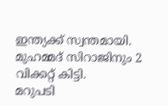ഇന്ത്യക്ക് സ്വന്തമായി. മുഹമ്മദ് സിറാജിനും 2 വിക്കറ്റ് കിട്ടി.
മറുപടി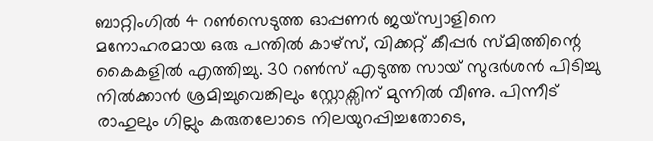ബാറ്റിംഗിൽ 4 റൺസെടുത്ത ഓപ്പണർ ജയ്സ്വാളിനെ മനോഹരമായ ഒരു പന്തിൽ കാഴ്സ്, വിക്കറ്റ് കീപ്പർ സ്മിത്തിന്റെ കൈകളിൽ എത്തിച്ചു. 30 റൺസ് എടുത്ത സായ് സുദർശൻ പിടിച്ചു നിൽക്കാൻ ശ്രമിച്ചുവെങ്കിലും സ്റ്റോക്സിന് മുന്നിൽ വീണു. പിന്നീട് രാഹുലും ഗില്ലും കരുതലോടെ നിലയുറപ്പിച്ചതോടെ,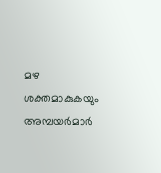മഴ ശക്തമാകുകയും അമ്പയർമാർ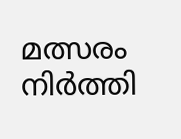മത്സരം നിർത്തി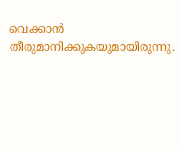വെക്കാൻ തീരുമാനിക്കുകയുമായിരുന്നു.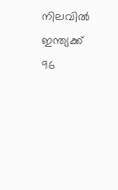നിലവിൽ ഇന്ത്യക്ക് 96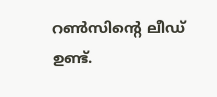റൺസിന്റെ ലീഡ് ഉണ്ട്.